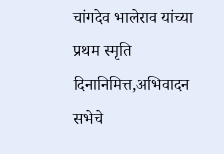चांगदेव भालेराव यांच्या प्रथम स्मृति दिनानिमित्त,अभिवादन सभेचे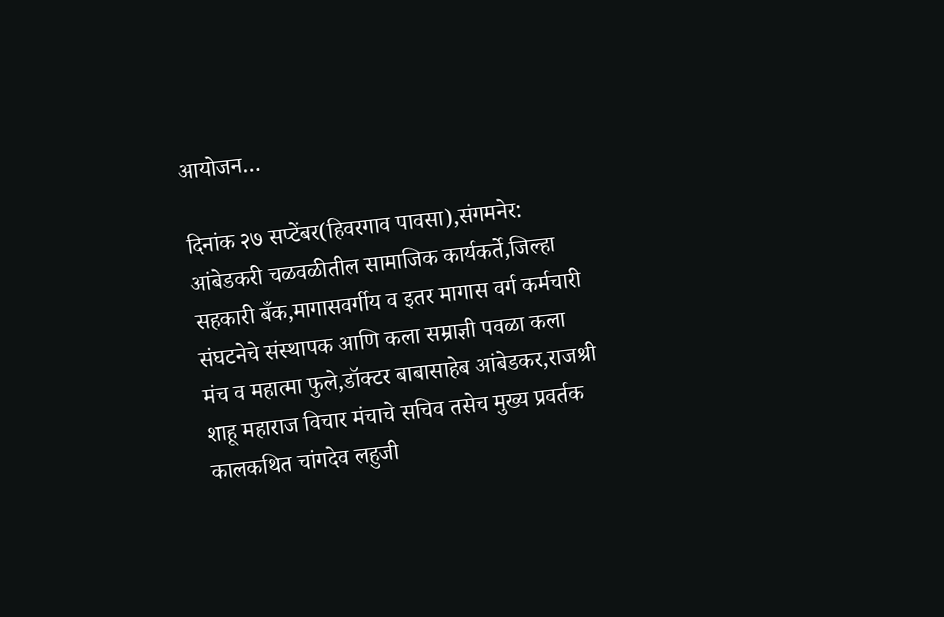आयोजन…

दिनांक २७ सप्टेंबर(हिवरगाव पावसा),संगमनेर:
आंबेडकरी चळवळीतील सामाजिक कार्यकर्ते,जिल्हा सहकारी बँक,मागासवर्गीय व इतर मागास वर्ग कर्मचारी संघटनेचे संस्थापक आणि कला सम्राज्ञी पवळा कला मंच व महात्मा फुले,डॉक्टर बाबासाहेब आंबेडकर,राजश्री शाहू महाराज विचार मंचाचे सचिव तसेच मुख्य प्रवर्तक कालकथित चांगदेव लहुजी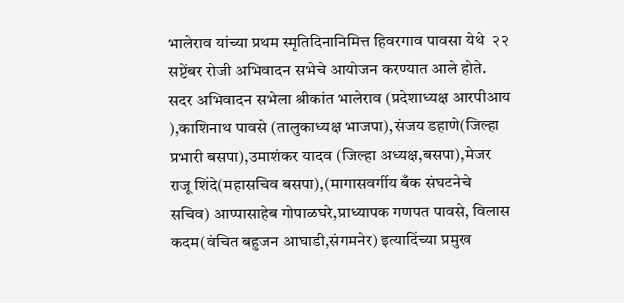भालेराव यांच्या प्रथम स्मृतिदिनानिमित्त हिवरगाव पावसा येथे  २२ सप्टेंबर रोजी अभिवादन सभेचे आयोजन करण्यात आले होते.
सदर अभिवादन सभेला श्रीकांत भालेराव (प्रदेशाध्यक्ष आरपीआय ),काशिनाथ पावसे (तालुकाध्यक्ष भाजपा),संजय डहाणे(जिल्हा प्रभारी बसपा),उमाशंकर यादव (जिल्हा अध्यक्ष,बसपा),मेजर राजू शिंदे(महासचिव बसपा),(मागासवर्गीय बँक संघटनेचे सचिव) आप्पासाहेब गोपाळघरे,प्राध्यापक गणपत पावसे, विलास कदम(वंचित बहुजन आघाडी,संगमनेर) इत्यादिंच्या प्रमुख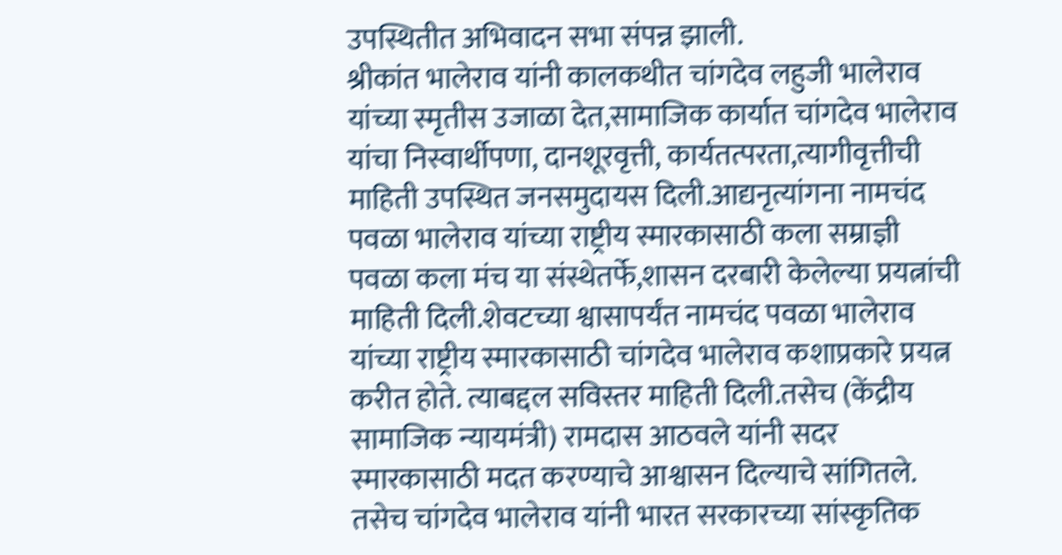उपस्थितीत अभिवादन सभा संपन्न झाली.
श्रीकांत भालेराव यांनी कालकथीत चांगदेव लहुजी भालेराव यांच्या स्मृतीस उजाळा देत,सामाजिक कार्यात चांगदेव भालेराव यांचा निस्वार्थीपणा, दानशूरवृत्ती, कार्यतत्परता,त्यागीवृत्तीची माहिती उपस्थित जनसमुदायस दिली.आद्यनृत्यांगना नामचंद पवळा भालेराव यांच्या राष्ट्रीय स्मारकासाठी कला सम्राज्ञी पवळा कला मंच या संस्थेतर्फे,शासन दरबारी केलेल्या प्रयत्नांची माहिती दिली.शेवटच्या श्वासापर्यंत नामचंद पवळा भालेराव यांच्या राष्ट्रीय स्मारकासाठी चांगदेव भालेराव कशाप्रकारे प्रयत्न करीत होते. त्याबद्दल सविस्तर माहिती दिली.तसेच (केंद्रीय सामाजिक न्यायमंत्री) रामदास आठवले यांनी सदर स्मारकासाठी मदत करण्याचे आश्वासन दिल्याचे सांगितले.
तसेच चांगदेव भालेराव यांनी भारत सरकारच्या सांस्कृतिक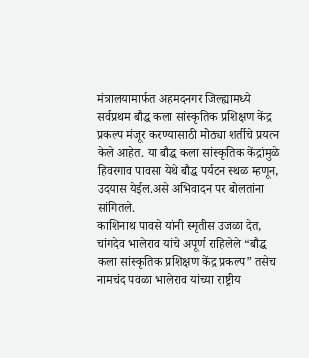मंत्रालयामार्फत अहमदनगर जिल्ह्यामध्ये सर्वप्रथम बौद्ध कला सांस्कृतिक प्रशिक्षण केंद्र प्रकल्प मंजूर करण्यासाठी मोठ्या शर्तीचे प्रयत्न केले आहेत. या बौद्ध कला सांस्कृतिक केंद्रांमुळे हिवरगाव पावसा येथे बौद्ध पर्यटन स्थळ म्हणून, उदयास येईल.असे अभिवादन पर बोलतांना सांगितले.
काशिनाथ पावसे यांनी स्मृतीस उजळा देत, चांगदेव भालेराव यांचे अपूर्ण राहिलेले “बौद्ध कला सांस्कृतिक प्रशिक्षण केंद्र प्रकल्प” तसेच नामचंद पवळा भालेराव यांच्या राष्ट्रीय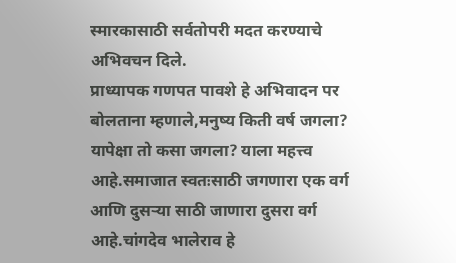स्मारकासाठी सर्वतोपरी मदत करण्याचे अभिवचन दिले.
प्राध्यापक गणपत पावशे हे अभिवादन पर बोलताना म्हणाले,मनुष्य किती वर्ष जगला? यापेक्षा तो कसा जगला? याला महत्त्व आहे.समाजात स्वतःसाठी जगणारा एक वर्ग आणि दुसऱ्या साठी जाणारा दुसरा वर्ग आहे.चांगदेव भालेराव हे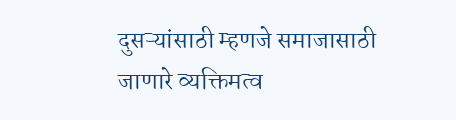दुसऱ्यांसाठी म्हणजे समाजासाठी जाणारे व्यक्तिमत्व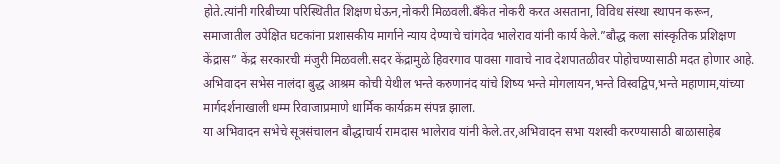होते.त्यांनी गरिबीच्या परिस्थितीत शिक्षण घेऊन,नोकरी मिळवली.बँकेत नोकरी करत असताना, विविध संस्था स्थापन करून, समाजातील उपेक्षित घटकांना प्रशासकीय मार्गाने न्याय देण्याचे चांगदेव भालेराव यांनी कार्य केले.”बौद्ध कला सांस्कृतिक प्रशिक्षण केंद्रास” केंद्र सरकारची मंजुरी मिळवली.सदर केंद्रामुळे हिवरगाव पावसा गावाचे नाव देशपातळीवर पोहोचण्यासाठी मदत होणार आहे.
अभिवादन सभेस नालंदा बुद्ध आश्रम कोची येथील भन्ते करुणानंद यांचे शिष्य भन्ते मोगलायन,भन्ते विस्वद्विप,भन्ते महाणाम,यांच्या मार्गदर्शनाखाली धम्म रिवाजाप्रमाणे धार्मिक कार्यक्रम संपन्न झाला.
या अभिवादन सभेचे सूत्रसंचालन बौद्धाचार्य रामदास भालेराव यांनी केले.तर,अभिवादन सभा यशस्वी करण्यासाठी बाळासाहेब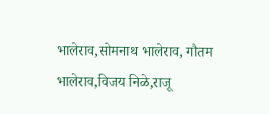भालेराव,सोमनाथ भालेराव, गौतम भालेराव,विजय निळे,राजू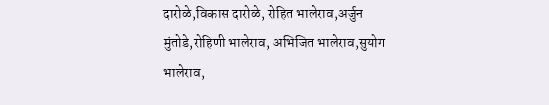दारोळे,विकास दारोळे, रोहित भालेराव,अर्जुन मुंतोडे,रोहिणी भालेराव, अभिजित भालेराव,सुयोग भालेराव,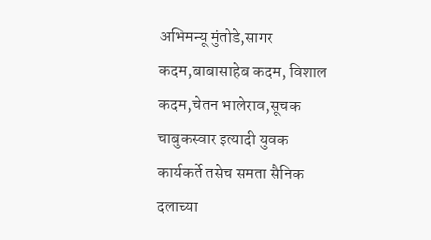अभिमन्यू मुंतोडे,सागर कदम,बाबासाहेब कदम, विशाल कदम,चेतन भालेराव,सूचक चाबुकस्वार इत्यादी युवक कार्यकर्ते तसेच समता सैनिक दलाच्या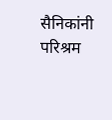सैनिकांनी परिश्रम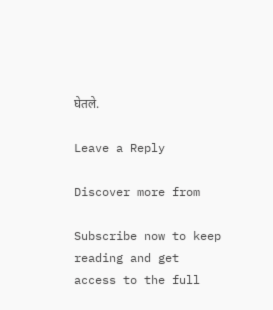घेतले.

Leave a Reply

Discover more from

Subscribe now to keep reading and get access to the full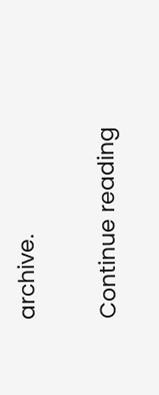archive.

Continue reading